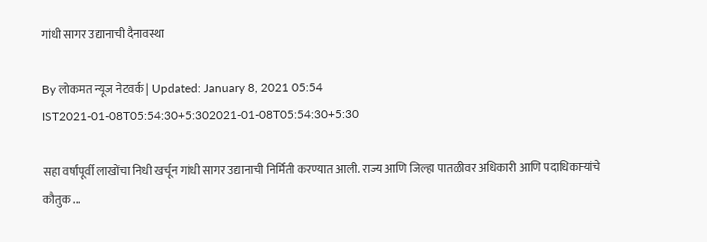गांधी सागर उद्यानाची दैनावस्था

By लोकमत न्यूज नेटवर्क | Updated: January 8, 2021 05:54 IST2021-01-08T05:54:30+5:302021-01-08T05:54:30+5:30

सहा वर्षांपूर्वी लाखोंचा निधी खर्चून गांधी सागर उद्यानाची निर्मिती करण्यात आली. राज्य आणि जिल्हा पातळीवर अधिकारी आणि पदाधिकाऱ्यांचे कौतुक ...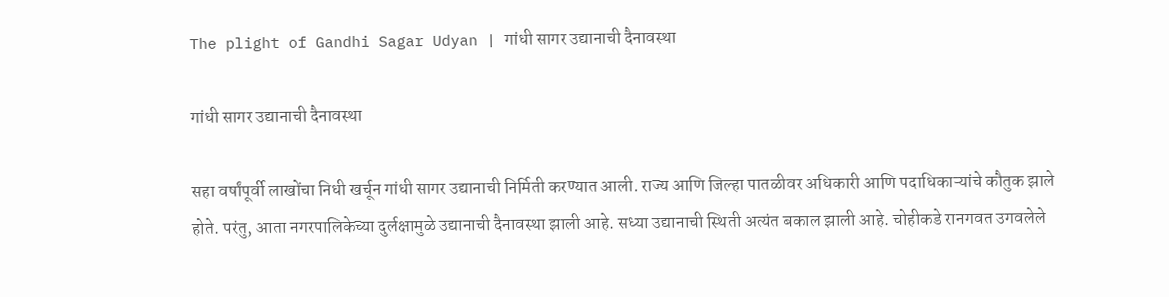The plight of Gandhi Sagar Udyan | गांधी सागर उद्यानाची दैनावस्था

गांधी सागर उद्यानाची दैनावस्था

सहा वर्षांपूर्वी लाखोंचा निधी खर्चून गांधी सागर उद्यानाची निर्मिती करण्यात आली. राज्य आणि जिल्हा पातळीवर अधिकारी आणि पदाधिकाऱ्यांचे कौतुक झाले होते. परंतु, आता नगरपालिकेच्या दुर्लक्षामुळे उद्यानाची दैनावस्था झाली आहे. सध्या उद्यानाची स्थिती अत्यंत बकाल झाली आहे. चोहीकडे रानगवत उगवलेले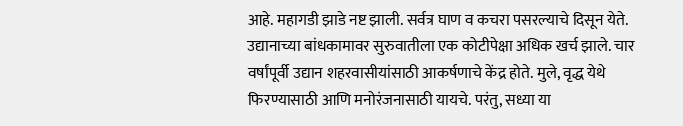आहे. महागडी झाडे नष्ट झाली. सर्वत्र घाण व कचरा पसरल्याचे दिसून येते. उद्यानाच्या बांधकामावर सुरुवातीला एक कोटीपेक्षा अधिक खर्च झाले. चार वर्षांपूर्वी उद्यान शहरवासीयांसाठी आकर्षणाचे केंद्र होते. मुले, वृद्ध येथे फिरण्यासाठी आणि मनोरंजनासाठी यायचे. परंतु, सध्या या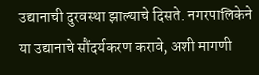उद्यानाची दुरवस्था झाल्याचे दिसते. नगरपालिकेने या उद्यानाचे सौंदर्यकरण करावे, अशी मागणी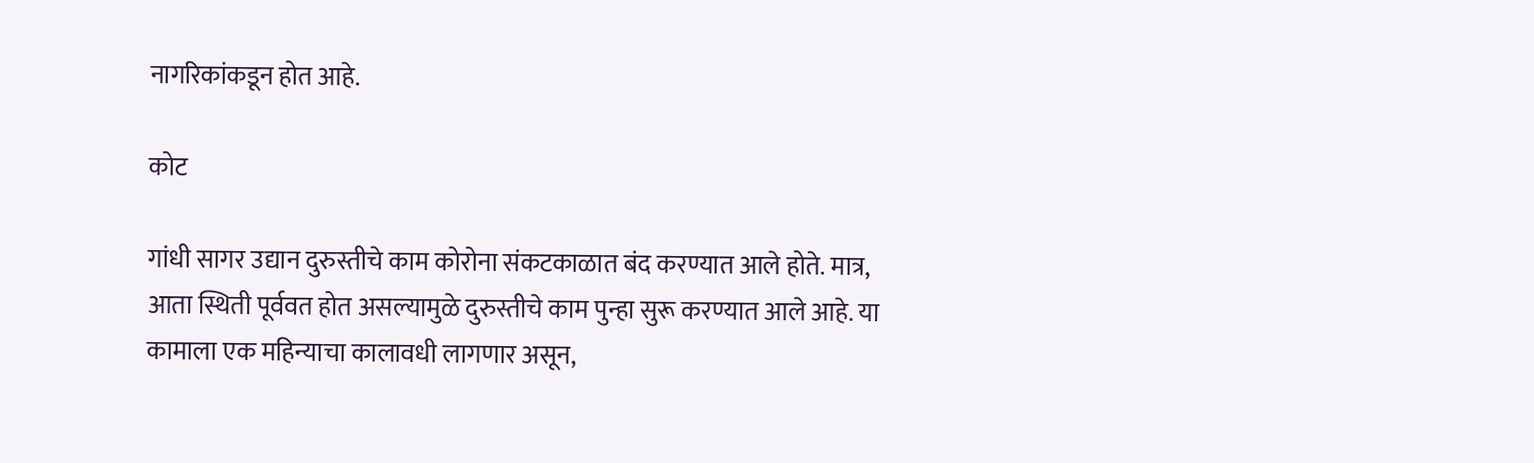नागरिकांकडून होत आहे.

कोट

गांधी सागर उद्यान दुरुस्तीचे काम कोरोना संकटकाळात बंद करण्यात आले होते. मात्र, आता स्थिती पूर्ववत होत असल्यामुळे दुरुस्तीचे काम पुन्हा सुरू करण्यात आले आहे. या कामाला एक महिन्याचा कालावधी लागणार असून,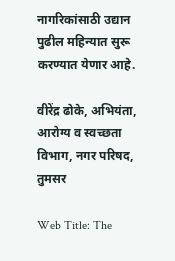नागरिकांसाठी उद्यान पुढील महिन्यात सुरू करण्यात येणार आहे.

वीरेंद्र ढोके, अभियंता, आरोग्य व स्वच्छता विभाग, नगर परिषद, तुमसर

Web Title: The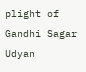plight of Gandhi Sagar Udyan